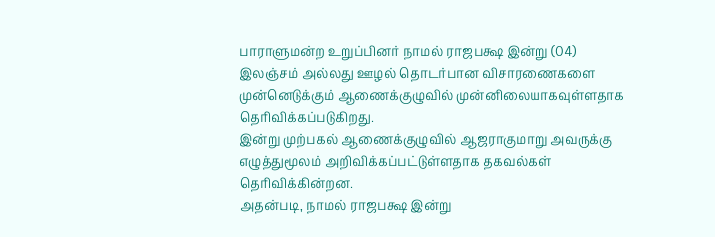பாராளுமன்ற உறுப்பினர் நாமல் ராஜபக்ஷ இன்று (04) இலஞ்சம் அல்லது ஊழல் தொடர்பான விசாரணைகளை முன்னெடுக்கும் ஆணைக்குழுவில் முன்னிலையாகவுள்ளதாக தெரிவிக்கப்படுகிறது.
இன்று முற்பகல் ஆணைக்குழுவில் ஆஜராகுமாறு அவருக்கு எழுத்துமூலம் அறிவிக்கப்பட்டுள்ளதாக தகவல்கள் தெரிவிக்கின்றன.
அதன்படி, நாமல் ராஜபக்ஷ இன்று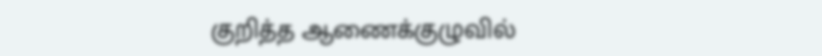குறித்த ஆணைக்குழுவில்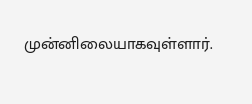முன்னிலையாகவுள்ளார்.